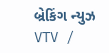બ્રેકિંગ ન્યુઝ
VTV /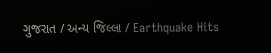ગુજરાત / અન્ય જિલ્લા / Earthquake Hits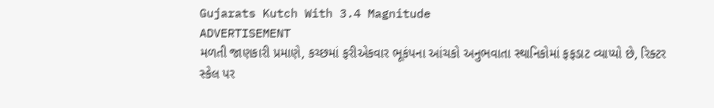Gujarats Kutch With 3.4 Magnitude
ADVERTISEMENT
મળતી જાણકારી પ્રમાણે, કચ્છમાં ફરીએકવાર ભૂકંપના આંચકો અનુભવાતા સ્થાનિકોમાં ફફડાટ વ્યાપ્યો છે, રિક્ટર સ્કેલ પર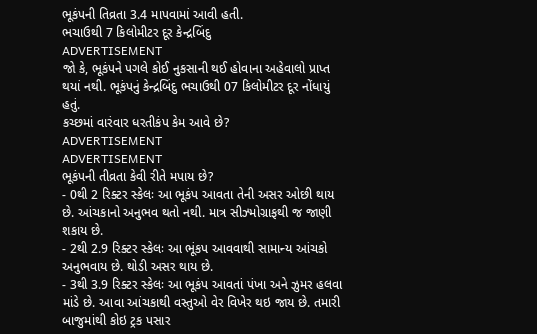ભૂકંપની તિવ્રતા 3.4 માપવામાં આવી હતી.
ભચાઉથી 7 કિલોમીટર દૂર કેન્દ્રબિંદુ
ADVERTISEMENT
જો કે, ભૂકંપને પગલે કોઈ નુકસાની થઈ હોવાના અહેવાલો પ્રાપ્ત થયાં નથી. ભૂકંપનું કેન્દ્રબિંદુ ભચાઉથી 07 કિલોમીટર દૂર નોંધાયું હતું.
કચ્છમાં વારંવાર ધરતીકંપ કેમ આવે છે?
ADVERTISEMENT
ADVERTISEMENT
ભૂકંપની તીવ્રતા કેવી રીતે મપાય છે?
- 0થી 2 રિક્ટર સ્કેલઃ આ ભૂકંપ આવતા તેની અસર ઓછી થાય છે. આંચકાનો અનુભવ થતો નથી. માત્ર સીઝ્મોગ્રાફથી જ જાણી શકાય છે.
- 2થી 2.9 રિક્ટર સ્કેલઃ આ ભૂંકપ આવવાથી સામાન્ય આંચકો અનુભવાય છે. થોડી અસર થાય છે.
- 3થી 3.9 રિક્ટર સ્કેલઃ આ ભૂકંપ આવતાં પંખા અને ઝુમર હલવા માંડે છે. આવા આંચકાથી વસ્તુઓ વેર વિખેર થઇ જાય છે. તમારી બાજુમાંથી કોઇ ટ્રક પસાર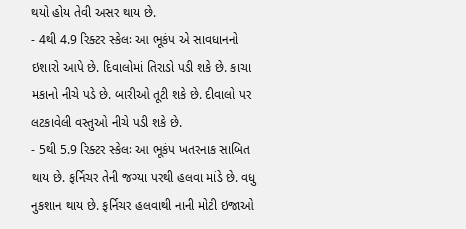થયો હોય તેવી અસર થાય છે.
- 4થી 4.9 રિક્ટર સ્કેલઃ આ ભૂકંપ એ સાવધાનનો ઇશારો આપે છે. દિવાલોમાં તિરાડો પડી શકે છે. કાચા મકાનો નીચે પડે છે. બારીઓ તૂટી શકે છે. દીવાલો પર લટકાવેલી વસ્તુઓ નીચે પડી શકે છે.
- 5થી 5.9 રિક્ટર સ્કેલઃ આ ભૂકંપ ખતરનાક સાબિત થાય છે. ફર્નિચર તેની જગ્યા પરથી હલવા માંડે છે. વધુ નુકશાન થાય છે. ફર્નિચર હલવાથી નાની મોટી ઇજાઓ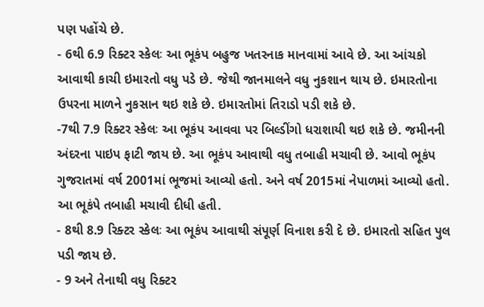પણ પહોંચે છે.
- 6થી 6.9 રિક્ટર સ્કેલઃ આ ભૂકંપ બહુજ ખતરનાક માનવામાં આવે છે. આ આંચકો આવાથી કાચી ઇમારતો વધુ પડે છે. જેથી જાનમાલને વધુ નુકશાન થાય છે. ઇમારતોના ઉપરના માળને નુકસાન થઇ શકે છે. ઇમારતોમાં તિરાડો પડી શકે છે.
-7થી 7.9 રિક્ટર સ્કેલઃ આ ભૂકંપ આવવા પર બિલ્ડીંગો ધરાશાયી થઇ શકે છે. જમીનની અંદરના પાઇપ ફાટી જાય છે. આ ભૂકંપ આવાથી વધુ તબાહી મચાવી છે. આવો ભૂકંપ ગુજરાતમાં વર્ષ 2001માં ભૂજમાં આવ્યો હતો. અને વર્ષ 2015માં નેપાળમાં આવ્યો હતો. આ ભૂકંપે તબાહી મચાવી દીધી હતી.
- 8થી 8.9 રિક્ટર સ્કેલઃ આ ભૂકંપ આવાથી સંપૂર્ણ વિનાશ કરી દે છે. ઇમારતો સહિત પુલ પડી જાય છે.
- 9 અને તેનાથી વધુ રિક્ટર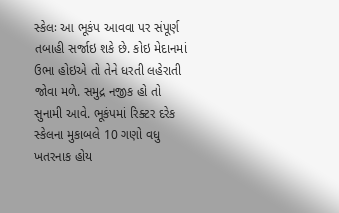સ્કેલઃ આ ભૂકંપ આવવા પર સંપૂર્ણ તબાહી સર્જાઇ શકે છે. કોઇ મેદાનમાં ઉભા હોઇએ તો તેને ધરતી લહેરાતી જોવા મળે. સમુદ્ર નજીક હો તો સુનામી આવે. ભૂકંપમાં રિક્ટર દરેક સ્કેલના મુકાબલે 10 ગણો વધુ ખતરનાક હોય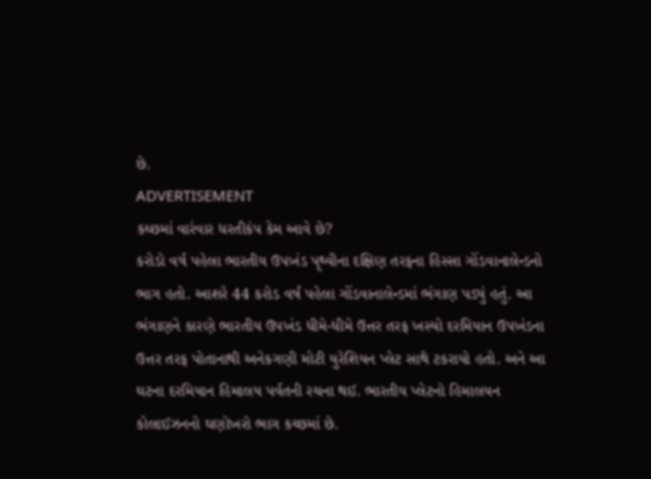છે.
ADVERTISEMENT
કચ્છમાં વારંવાર ધરતીકંપ કેમ આવે છે?
કરોડો વર્ષ પહેલા ભારતીય ઉપખંડ પૃથ્વીના દક્ષિણ તરફના હિસ્સા ગોંડવાનાલેન્ડનો ભાગ હતો. આશરે 44 કરોડ વર્ષ પહેલા ગોંડવાનાલેન્ડમાં ભંગાણ પડ્યું હતું. આ ભંગાણને કારણે ભારતીય ઉપખંડ ધીમે-ધીમે ઉત્તર તરફ ખસ્યો દરમિયાન ઉપખંડના ઉત્તર તરફ પોતાનાથી અનેકગણી મોટી યુરેશિયન પ્લેટ સાથે ટકરાયો હતો. અને આ ઘટના દરમિયાન હિમાલય પર્વતની રચના થઈ. ભારતીય પ્લેટનો હિમાલયન કોલાઈઝનનો ઘણોખરો ભાગ કચ્છમાં છે.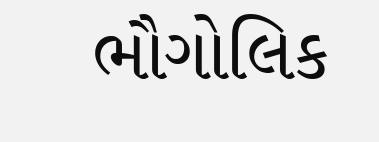ભૌગોલિક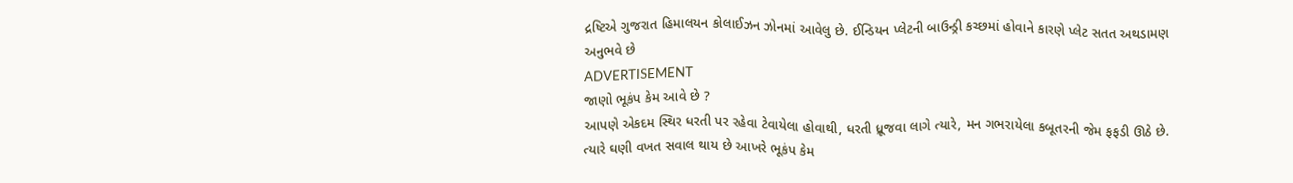દ્રષ્ટિએ ગુજરાત હિમાલયન કોલાઈઝન ઝોનમાં આવેલુ છે. ઈન્ડિયન પ્લેટની બાઉન્ડ્રી કચ્છમાં હોવાને કારણે પ્લેટ સતત અથડામણ અનુભવે છે
ADVERTISEMENT
જાણો ભૂકંપ કેમ આવે છે ?
આપણે એકદમ સ્થિર ધરતી પર રહેવા ટેવાયેલા હોવાથી, ધરતી ધ્રૂજવા લાગે ત્યારે, મન ગભરાયેલા કબૂતરની જેમ ફફડી ઊઠે છે. ત્યારે ઘણી વખત સવાલ થાય છે આખરે ભૂકંપ કેમ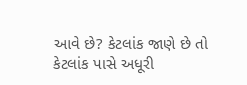આવે છે? કેટલાંક જાણે છે તો કેટલાંક પાસે અધૂરી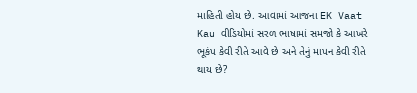માહિતી હોય છે. આવામાં આજના EK Vaat Kau વીડિયોમાં સરળ ભાષામાં સમજો કે આખરે ભૂકંપ કેવી રીતે આવે છે અને તેનું માપન કેવી રીતે થાય છે?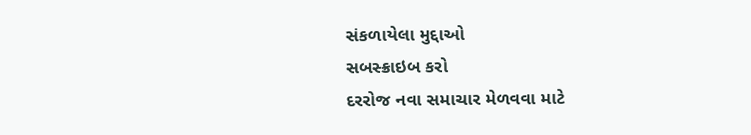સંકળાયેલા મુદ્દાઓ
સબસ્ક્રાઇબ કરો
દરરોજ નવા સમાચાર મેળવવા માટે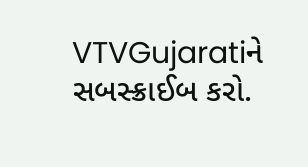VTVGujaratiને સબસ્ક્રાઈબ કરો.